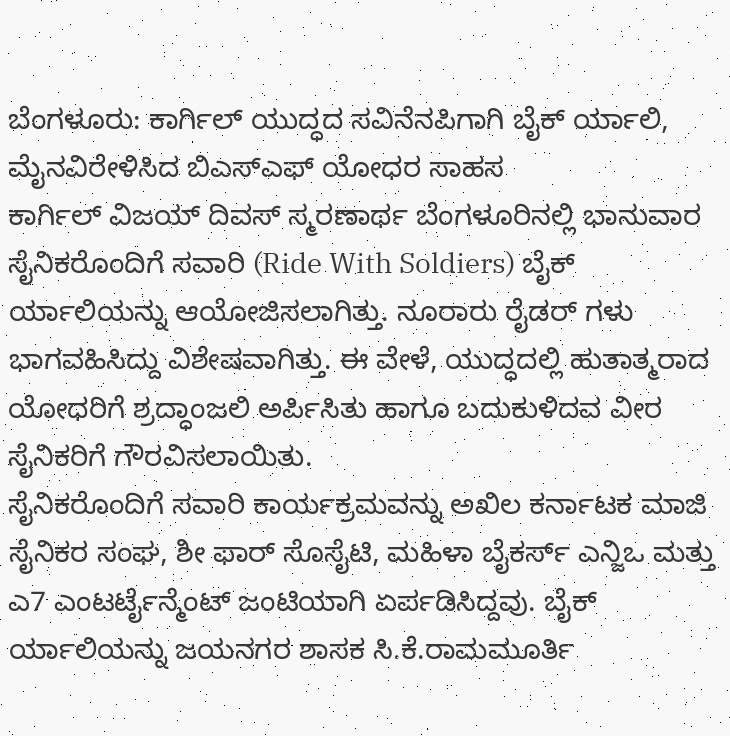ಬೆಂಗಳೂರು: ಕಾರ್ಗಿಲ್ ಯುದ್ಧದ ಸವಿನೆನಪಿಗಾಗಿ ಬೈಕ್ ರ್ಯಾಲಿ, ಮೈನವಿರೇಳಿಸಿದ ಬಿಎಸ್ಎಫ್ ಯೋಧರ ಸಾಹಸ
ಕಾರ್ಗಿಲ್ ವಿಜಯ್ ದಿವಸ್ ಸ್ಮರಣಾರ್ಥ ಬೆಂಗಳೂರಿನಲ್ಲಿ ಭಾನುವಾರ ಸೈನಿಕರೊಂದಿಗೆ ಸವಾರಿ (Ride With Soldiers) ಬೈಕ್ ರ್ಯಾಲಿಯನ್ನು ಆಯೋಜಿಸಲಾಗಿತ್ತು. ನೂರಾರು ರೈಡರ್ ಗಳು ಭಾಗವಹಿಸಿದ್ದು ವಿಶೇಷವಾಗಿತ್ತು. ಈ ವೇಳೆ, ಯುದ್ಧದಲ್ಲಿ ಹುತಾತ್ಮರಾದ ಯೋಧರಿಗೆ ಶ್ರದ್ಧಾಂಜಲಿ ಅರ್ಪಿಸಿತು ಹಾಗೂ ಬದುಕುಳಿದವ ವೀರ ಸೈನಿಕರಿಗೆ ಗೌರವಿಸಲಾಯಿತು.
ಸೈನಿಕರೊಂದಿಗೆ ಸವಾರಿ ಕಾರ್ಯಕ್ರಮವನ್ನು ಅಖಿಲ ಕರ್ನಾಟಕ ಮಾಜಿ ಸೈನಿಕರ ಸಂಘ, ಶೀ ಫಾರ್ ಸೊಸೈಟಿ, ಮಹಿಳಾ ಬೈಕರ್ಸ್ ಎನ್ಜಿಒ ಮತ್ತು ಎ7 ಎಂಟರ್ಟೈನ್ಮೆಂಟ್ ಜಂಟಿಯಾಗಿ ಏರ್ಪಡಿಸಿದ್ದವು. ಬೈಕ್ ರ್ಯಾಲಿಯನ್ನು ಜಯನಗರ ಶಾಸಕ ಸಿ.ಕೆ.ರಾಮಮೂರ್ತಿ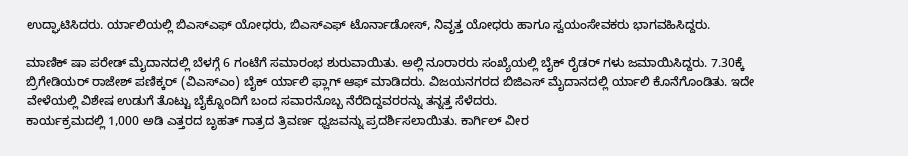ಉದ್ಘಾಟಿಸಿದರು. ರ್ಯಾಲಿಯಲ್ಲಿ ಬಿಎಸ್ಎಫ್ ಯೋಧರು, ಬಿಎಸ್ಎಫ್ ಟೊರ್ನಾಡೋಸ್, ನಿವೃತ್ತ ಯೋಧರು ಹಾಗೂ ಸ್ವಯಂಸೇವಕರು ಭಾಗವಹಿಸಿದ್ದರು.

ಮಾಣಿಕ್ ಷಾ ಪರೇಡ್ ಮೈದಾನದಲ್ಲಿ ಬೆಳಗ್ಗೆ 6 ಗಂಟೆಗೆ ಸಮಾರಂಭ ಶುರುವಾಯಿತು. ಅಲ್ಲಿ ನೂರಾರರು ಸಂಖ್ಯೆಯಲ್ಲಿ ಬೈಕ್ ರೈಡರ್ ಗಳು ಜಮಾಯಿಸಿದ್ದರು. 7.30ಕ್ಕೆ ಬ್ರಿಗೇಡಿಯರ್ ರಾಜೇಶ್ ಪಣಿಕ್ಕರ್ (ವಿಎಸ್ಎಂ) ಬೈಕ್ ರ್ಯಾಲಿ ಫ್ಲಾಗ್ ಆಫ್ ಮಾಡಿದರು. ವಿಜಯನಗರದ ಬಿಜಿಎಸ್ ಮೈದಾನದಲ್ಲಿ ರ್ಯಾಲಿ ಕೊನೆಗೊಂಡಿತು. ಇದೇ ವೇಳೆಯಲ್ಲಿ ವಿಶೇಷ ಉಡುಗೆ ತೊಟ್ಟು ಬೈಕ್ನೊಂದಿಗೆ ಬಂದ ಸವಾರನೊಬ್ಬ ನೆರೆದಿದ್ದವರರನ್ನು ತನ್ನತ್ತ ಸೆಳೆದರು.
ಕಾರ್ಯಕ್ರಮದಲ್ಲಿ 1,000 ಅಡಿ ಎತ್ತರದ ಬೃಹತ್ ಗಾತ್ರದ ತ್ರಿವರ್ಣ ಧ್ವಜವನ್ನು ಪ್ರದರ್ಶಿಸಲಾಯಿತು. ಕಾರ್ಗಿಲ್ ವೀರ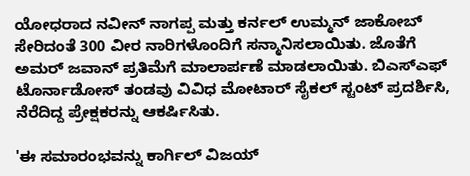ಯೋಧರಾದ ನವೀನ್ ನಾಗಪ್ಪ ಮತ್ತು ಕರ್ನಲ್ ಉಮ್ಮನ್ ಜಾಕೋಬ್ ಸೇರಿದಂತೆ 300 ವೀರ ನಾರಿಗಳೊಂದಿಗೆ ಸನ್ಮಾನಿಸಲಾಯಿತು. ಜೊತೆಗೆ ಅಮರ್ ಜವಾನ್ ಪ್ರತಿಮೆಗೆ ಮಾಲಾರ್ಪಣೆ ಮಾಡಲಾಯಿತು. ಬಿಎಸ್ಎಫ್ ಟೊರ್ನಾಡೋಸ್ ತಂಡವು ವಿವಿಧ ಮೋಟಾರ್ ಸೈಕಲ್ ಸ್ಟಂಟ್ ಪ್ರದರ್ಶಿಸಿ, ನೆರೆದಿದ್ದ ಪ್ರೇಕ್ಷಕರನ್ನು ಆಕರ್ಷಿಸಿತು.

'ಈ ಸಮಾರಂಭವನ್ನು ಕಾರ್ಗಿಲ್ ವಿಜಯ್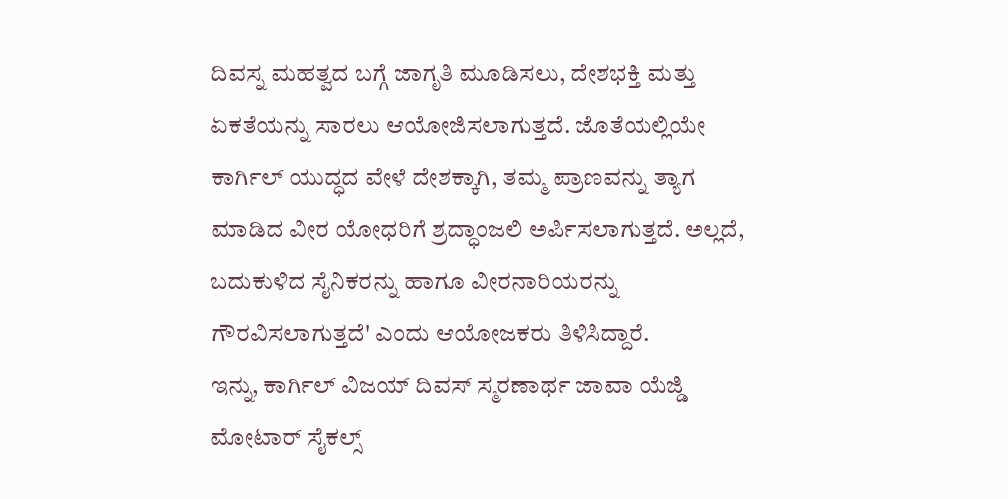ದಿವಸ್ನ ಮಹತ್ವದ ಬಗ್ಗೆ ಜಾಗೃತಿ ಮೂಡಿಸಲು, ದೇಶಭಕ್ತಿ ಮತ್ತು ಏಕತೆಯನ್ನು ಸಾರಲು ಆಯೋಜಿಸಲಾಗುತ್ತದೆ. ಜೊತೆಯಲ್ಲಿಯೇ ಕಾರ್ಗಿಲ್ ಯುದ್ಧದ ವೇಳೆ ದೇಶಕ್ಕಾಗಿ, ತಮ್ಮ ಪ್ರಾಣವನ್ನು ತ್ಯಾಗ ಮಾಡಿದ ವೀರ ಯೋಧರಿಗೆ ಶ್ರದ್ಧಾಂಜಲಿ ಅರ್ಪಿಸಲಾಗುತ್ತದೆ. ಅಲ್ಲದೆ, ಬದುಕುಳಿದ ಸೈನಿಕರನ್ನು ಹಾಗೂ ವೀರನಾರಿಯರನ್ನು ಗೌರವಿಸಲಾಗುತ್ತದೆ' ಎಂದು ಆಯೋಜಕರು ತಿಳಿಸಿದ್ದಾರೆ.
ಇನ್ನು, ಕಾರ್ಗಿಲ್ ವಿಜಯ್ ದಿವಸ್ ಸ್ಮರಣಾರ್ಥ ಜಾವಾ ಯೆಜ್ಡಿ ಮೋಟಾರ್ ಸೈಕಲ್ಸ್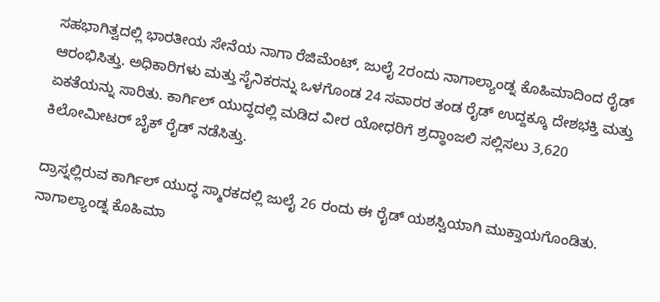ಸಹಭಾಗಿತ್ವದಲ್ಲಿ ಭಾರತೀಯ ಸೇನೆಯ ನಾಗಾ ರೆಜಿಮೆಂಟ್, ಜುಲೈ 2ರಂದು ನಾಗಾಲ್ಯಾಂಡ್ನ ಕೊಹಿಮಾದಿಂದ ರೈಡ್ ಆರಂಭಿಸಿತ್ತು. ಅಧಿಕಾರಿಗಳು ಮತ್ತು ಸೈನಿಕರನ್ನು ಒಳಗೊಂಡ 24 ಸವಾರರ ತಂಡ ರೈಡ್ ಉದ್ದಕ್ಕೂ ದೇಶಭಕ್ತಿ ಮತ್ತು ಏಕತೆಯನ್ನು ಸಾರಿತು. ಕಾರ್ಗಿಲ್ ಯುದ್ಧದಲ್ಲಿ ಮಡಿದ ವೀರ ಯೋಧರಿಗೆ ಶ್ರದ್ಧಾಂಜಲಿ ಸಲ್ಲಿಸಲು 3,620 ಕಿಲೋಮೀಟರ್ ಬೈಕ್ ರೈಡ್ ನಡೆಸಿತ್ತು.

ದ್ರಾಸ್ನಲ್ಲಿರುವ ಕಾರ್ಗಿಲ್ ಯುದ್ಧ ಸ್ಮಾರಕದಲ್ಲಿ ಜುಲೈ 26 ರಂದು ಈ ರೈಡ್ ಯಶಸ್ವಿಯಾಗಿ ಮುಕ್ತಾಯಗೊಂಡಿತು. ನಾಗಾಲ್ಯಾಂಡ್ನ ಕೊಹಿಮಾ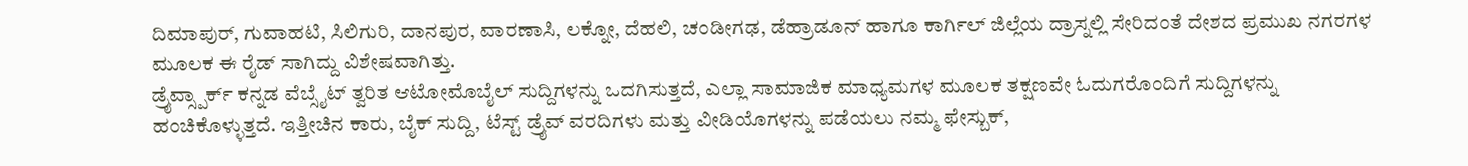ದಿಮಾಪುರ್, ಗುವಾಹಟಿ, ಸಿಲಿಗುರಿ, ದಾನಪುರ, ವಾರಣಾಸಿ, ಲಕ್ನೋ, ದೆಹಲಿ, ಚಂಡೀಗಢ, ಡೆಹ್ರಾಡೂನ್ ಹಾಗೂ ಕಾರ್ಗಿಲ್ ಜಿಲ್ಲೆಯ ದ್ರಾಸ್ನಲ್ಲಿ ಸೇರಿದಂತೆ ದೇಶದ ಪ್ರಮುಖ ನಗರಗಳ ಮೂಲಕ ಈ ರೈಡ್ ಸಾಗಿದ್ದು ವಿಶೇಷವಾಗಿತ್ತು.
ಡ್ರೈವ್ಸ್ಪಾರ್ಕ್ ಕನ್ನಡ ವೆಬ್ಸೈಟ್ ತ್ವರಿತ ಆಟೋಮೊಬೈಲ್ ಸುದ್ದಿಗಳನ್ನು ಒದಗಿಸುತ್ತದೆ, ಎಲ್ಲಾ ಸಾಮಾಜಿಕ ಮಾಧ್ಯಮಗಳ ಮೂಲಕ ತಕ್ಷಣವೇ ಓದುಗರೊಂದಿಗೆ ಸುದ್ದಿಗಳನ್ನು ಹಂಚಿಕೊಳ್ಳುತ್ತದೆ. ಇತ್ತೀಚಿನ ಕಾರು, ಬೈಕ್ ಸುದ್ದಿ, ಟೆಸ್ಟ್ ಡ್ರೈವ್ ವರದಿಗಳು ಮತ್ತು ವೀಡಿಯೊಗಳನ್ನು ಪಡೆಯಲು ನಮ್ಮ ಫೇಸ್ಬುಕ್,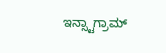ಇನ್ಸ್ಟಾಗ್ರಾಮ್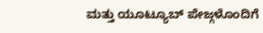ಮತ್ತು ಯೂಟ್ಯೂಬ್ ಪೇಜ್ಗಳೊಂದಿಗೆ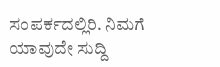ಸಂಪರ್ಕದಲ್ಲಿರಿ. ನಿಮಗೆ ಯಾವುದೇ ಸುದ್ದಿ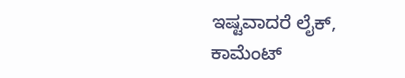ಇಷ್ಟವಾದರೆ ಲೈಕ್, ಕಾಮೆಂಟ್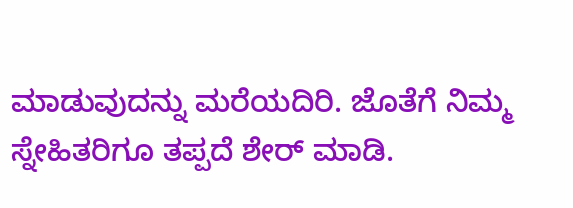ಮಾಡುವುದನ್ನು ಮರೆಯದಿರಿ. ಜೊತೆಗೆ ನಿಮ್ಮ ಸ್ನೇಹಿತರಿಗೂ ತಪ್ಪದೆ ಶೇರ್ ಮಾಡಿ.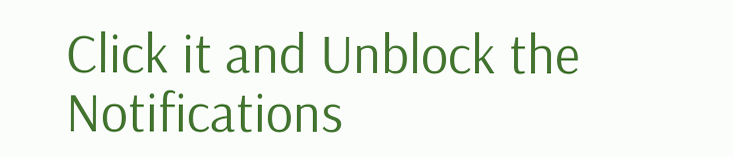Click it and Unblock the Notifications